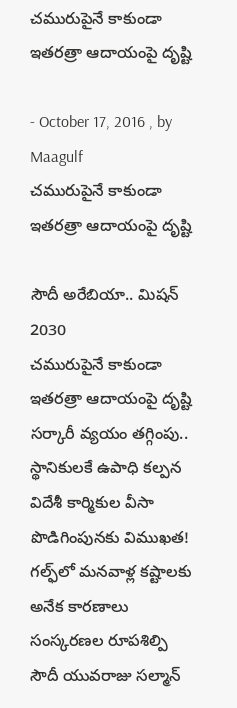చమురుపైనే కాకుండా ఇతరత్రా ఆదాయంపై దృష్టి

- October 17, 2016 , by Maagulf
చమురుపైనే కాకుండా ఇతరత్రా ఆదాయంపై దృష్టి

సౌదీ అరేబియా.. మిషన్‌ 2030
చమురుపైనే కాకుండా ఇతరత్రా ఆదాయంపై దృష్టి
సర్కారీ వ్యయం తగ్గింపు.. స్థానికులకే ఉపాధి కల్పన
విదేశీ కార్మికుల వీసా పొడిగింపునకు విముఖత!
గల్ఫ్‌లో మనవాళ్ల కష్టాలకు అనేక కారణాలు
సంస్కరణల రూపశిల్పి సౌదీ యువరాజు సల్మాన్‌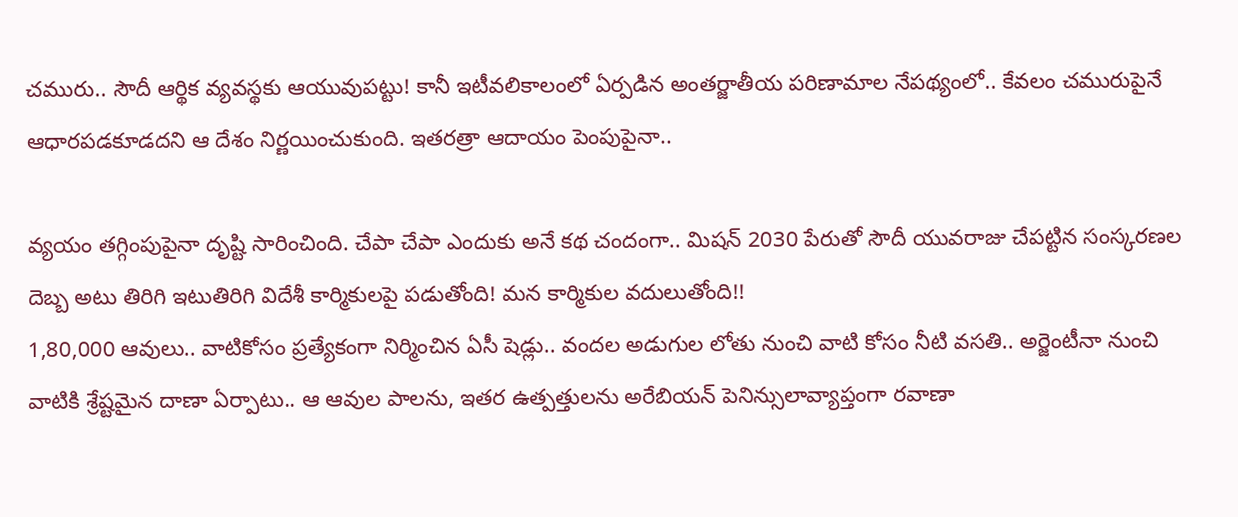చమురు.. సౌదీ ఆర్థిక వ్యవస్థకు ఆయువుపట్టు! కానీ ఇటీవలికాలంలో ఏర్పడిన అంతర్జాతీయ పరిణామాల నేపథ్యంలో.. కేవలం చమురుపైనే ఆధారపడకూడదని ఆ దేశం నిర్ణయించుకుంది. ఇతరత్రా ఆదాయం పెంపుపైనా..

వ్యయం తగ్గింపుపైనా దృష్టి సారించింది. చేపా చేపా ఎందుకు అనే కథ చందంగా.. మిషన్‌ 2030 పేరుతో సౌదీ యువరాజు చేపట్టిన సంస్కరణల దెబ్బ అటు తిరిగి ఇటుతిరిగి విదేశీ కార్మికులపై పడుతోంది! మన కార్మికుల వదులుతోంది!!
1,80,000 ఆవులు.. వాటికోసం ప్రత్యేకంగా నిర్మించిన ఏసీ షెడ్లు.. వందల అడుగుల లోతు నుంచి వాటి కోసం నీటి వసతి.. అర్జెంటీనా నుంచి వాటికి శ్రేష్టమైన దాణా ఏర్పాటు.. ఆ ఆవుల పాలను, ఇతర ఉత్పత్తులను అరేబియన్‌ పెనిన్సులావ్యాప్తంగా రవాణా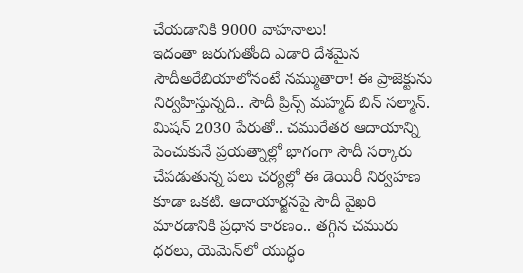చేయడానికి 9000 వాహనాలు!
ఇదంతా జరుగుతోంది ఎడారి దేశమైన సౌదీఅరేబియాలోనంటే నమ్ముతారా! ఈ ప్రాజెక్టును నిర్వహిస్తున్నది.. సౌదీ ప్రిన్స్‌ మహ్మద్‌ బిన్‌ సల్మాన్‌. మిషన్‌ 2030 పేరుతో.. చమురేతర ఆదాయాన్ని పెంచుకునే ప్రయత్నాల్లో భాగంగా సౌదీ సర్కారు చేపడుతున్న పలు చర్యల్లో ఈ డెయిరీ నిర్వహణ కూడా ఒకటి. ఆదాయార్జనపై సౌదీ వైఖరి మారడానికి ప్రధాన కారణం.. తగ్గిన చమురు ధరలు, యెమెన్‌లో యుద్ధం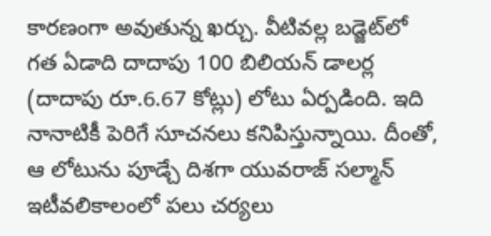కారణంగా అవుతున్న ఖర్చు. వీటివల్ల బడ్జెట్‌లో గత ఏడాది దాదాపు 100 బిలియన్‌ డాలర్ల (దాదాపు రూ.6.67 కోట్లు) లోటు ఏర్పడింది. ఇది నానాటికీ పెరిగే సూచనలు కనిపిస్తున్నాయి. దీంతో, ఆ లోటును పూడ్చే దిశగా యువరాజ్‌ సల్మాన్‌ ఇటీవలికాలంలో పలు చర్యలు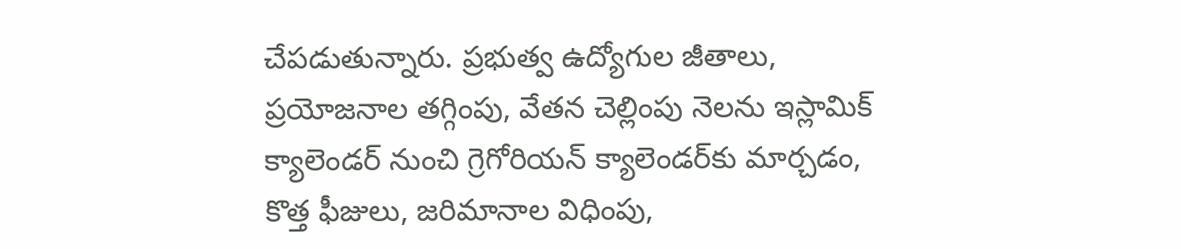చేపడుతున్నారు. ప్రభుత్వ ఉద్యోగుల జీతాలు, ప్రయోజనాల తగ్గింపు, వేతన చెల్లింపు నెలను ఇస్లామిక్‌ క్యాలెండర్‌ నుంచి గ్రెగోరియన్‌ క్యాలెండర్‌కు మార్చడం, కొత్త ఫీజులు, జరిమానాల విధింపు,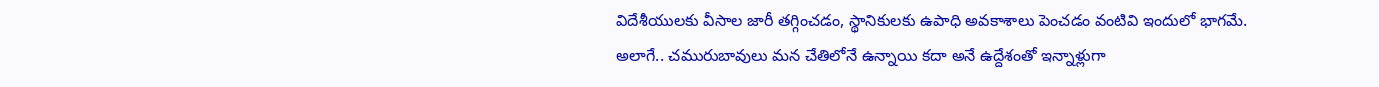విదేశీయులకు వీసాల జారీ తగ్గించడం, స్థానికులకు ఉపాధి అవకాశాలు పెంచడం వంటివి ఇందులో భాగమే. అలాగే.. చమురుబావులు మన చేతిలోనే ఉన్నాయి కదా అనే ఉద్దేశంతో ఇన్నాళ్లుగా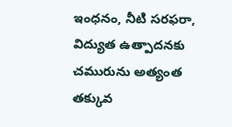ఇంధనం, నీటి సరఫరా, విద్యుత ఉత్పాదనకు చమురును అత్యంత తక్కువ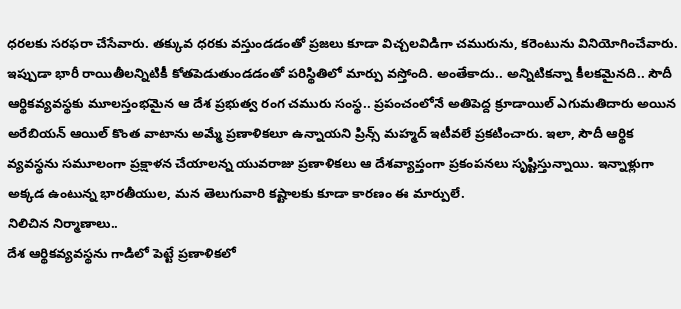ధరలకు సరఫరా చేసేవారు. తక్కువ ధరకు వస్తుండడంతో ప్రజలు కూడా విచ్చలవిడిగా చమురును, కరెంటును వినియోగించేవారు. ఇప్పుడా భారీ రాయితీలన్నిటికీ కోతపెడుతుండడంతో పరిస్థితిలో మార్పు వస్తోంది. అంతేకాదు.. అన్నిటికన్నా కీలకమైనది.. సౌదీ ఆర్థికవ్యవస్థకు మూలస్తంభమైన ఆ దేశ ప్రభుత్వ రంగ చమురు సంస్థ.. ప్రపంచంలోనే అతిపెద్ద క్రూడాయిల్‌ ఎగుమతిదారు అయిన అరేబియన్‌ ఆయిల్‌ కొంత వాటాను అమ్మే ప్రణాళికలూ ఉన్నాయని ప్రిన్స్‌ మహ్మద్‌ ఇటీవలే ప్రకటించారు. ఇలా, సౌదీ ఆర్థిక వ్యవస్థను సమూలంగా ప్రక్షాళన చేయాలన్న యువరాజు ప్రణాళికలు ఆ దేశవ్యాప్తంగా ప్రకంపనలు సృష్టిస్తున్నాయి. ఇన్నాళ్లుగా అక్కడ ఉంటున్న భారతీయుల, మన తెలుగువారి కష్టాలకు కూడా కారణం ఈ మార్పులే.
నిలిచిన నిర్మాణాలు..
దేశ ఆర్థికవ్యవస్థను గాడిలో పెట్టే ప్రణాళికలో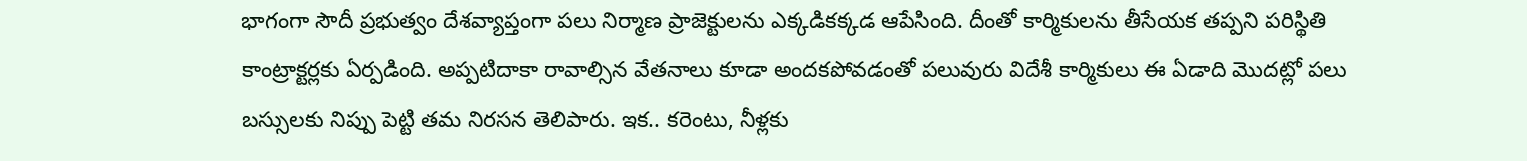భాగంగా సౌదీ ప్రభుత్వం దేశవ్యాప్తంగా పలు నిర్మాణ ప్రాజెక్టులను ఎక్కడికక్కడ ఆపేసింది. దీంతో కార్మికులను తీసేయక తప్పని పరిస్థితి కాంట్రాక్టర్లకు ఏర్పడింది. అప్పటిదాకా రావాల్సిన వేతనాలు కూడా అందకపోవడంతో పలువురు విదేశీ కార్మికులు ఈ ఏడాది మొదట్లో పలు బస్సులకు నిప్పు పెట్టి తమ నిరసన తెలిపారు. ఇక.. కరెంటు, నీళ్లకు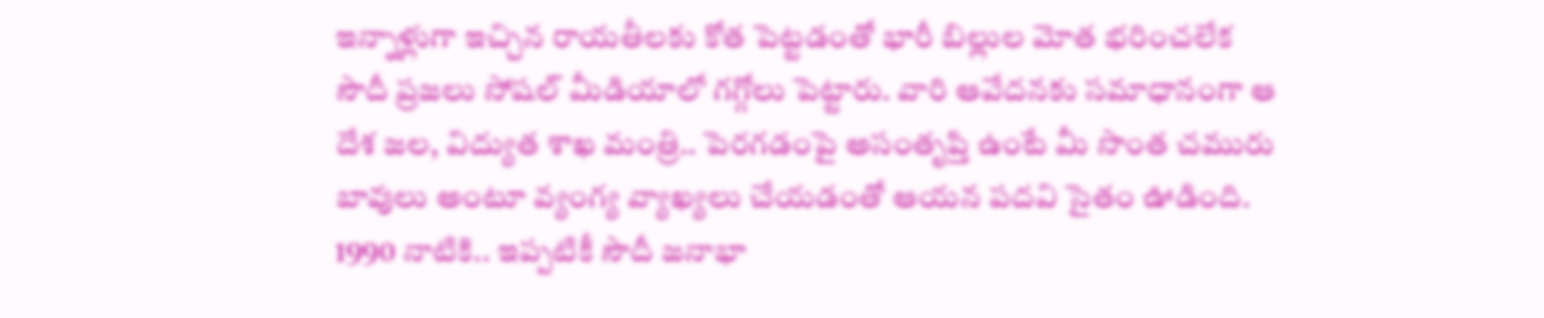ఇన్నాళ్లుగా ఇచ్చిన రాయతీలకు కోత పెట్టడంతో భారీ బిల్లుల మోత భరించలేక సౌదీ ప్రజలు సోషల్‌ మీడియాలో గగ్గోలు పెట్టారు. వారి ఆవేదనకు సమాధానంగా ఆ దేశ జల, విద్యుత శాఖ మంత్రి.. పెరగడంపై అసంతృప్తి ఉంటే మీ సొంత చమురు బావులు అంటూ వ్యంగ్య వ్యాఖ్యలు చేయడంతో ఆయన పదవి సైతం ఊడింది. 1990 నాటికి.. ఇప్పటికీ సౌదీ జనాభా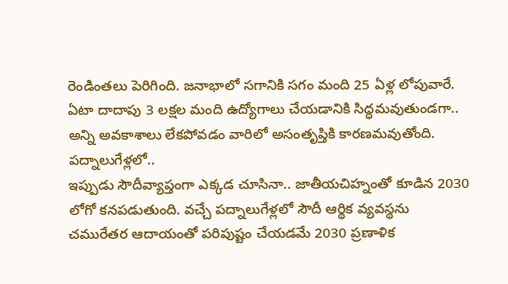రెండింతలు పెరిగింది. జనాభాలో సగానికి సగం మంది 25 ఏళ్ల లోపువారే. ఏటా దాదాపు 3 లక్షల మంది ఉద్యోగాలు చేయడానికి సిద్ధమవుతుండగా.. అన్ని అవకాశాలు లేకపోవడం వారిలో అసంతృప్తికి కారణమవుతోంది.
పద్నాలుగేళ్లలో..
ఇప్పుడు సౌదీవ్యాప్తంగా ఎక్కడ చూసినా.. జాతీయచిహ్నంతో కూడిన 2030 లోగో కనపడుతుంది. వచ్చే పద్నాలుగేళ్లలో సౌదీ ఆర్థిక వ్యవస్థను చమురేతర ఆదాయంతో పరిపుష్టం చేయడమే 2030 ప్రణాళిక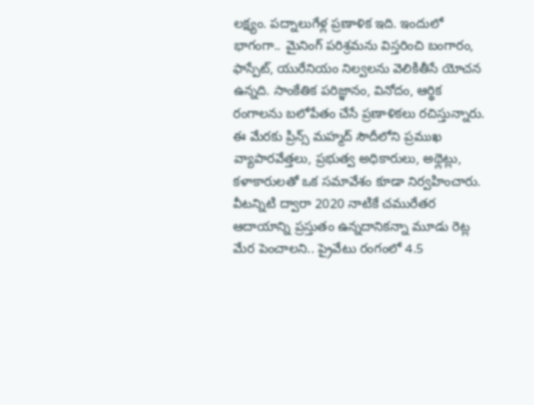లక్ష్యం. పద్నాలుగేళ్ల ప్రణాళిక ఇది. ఇందులో భాగంగా.. మైనింగ్‌ పరిశ్రమను విస్తరించి బంగారం, ఫాస్పేట్‌, యురేనియం నిల్వలను వెలికితీసే యోచన ఉన్నది. సాంకేతిక పరిజ్ఞానం, వినోదం, ఆర్థిక రంగాలను బలోపేతం చేసే ప్రణాళికలు రచిస్తున్నారు. ఈ మేరకు ప్రిన్స్‌ మహ్మద్‌ సౌదీలోని ప్రముఖ వ్యాపారవేత్తలు, ప్రభుత్వ అధికారులు, అథ్లెట్లు, కళాకారులతో ఒక సమావేశం కూడా నిర్వహించారు. వీటన్నిటి ద్వారా 2020 నాటికే చమురేతర ఆదాయాన్ని ప్రస్తుతం ఉన్నదానికన్నా మూడు రెట్ల మేర పెంచాలని.. ప్రైవేటు రంగంలో 4.5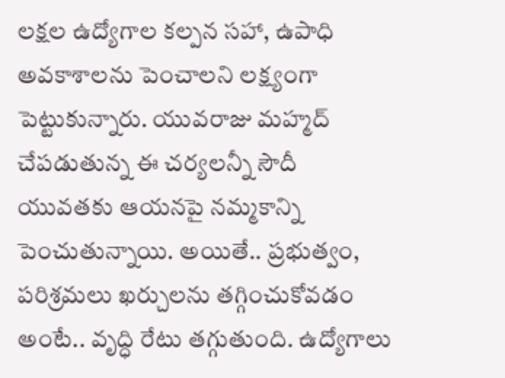లక్షల ఉద్యోగాల కల్పన సహా, ఉపాధి అవకాశాలను పెంచాలని లక్ష్యంగా పెట్టుకున్నారు. యువరాజు మహ్మద్‌ చేపడుతున్న ఈ చర్యలన్నీ సౌదీ యువతకు ఆయనపై నమ్మకాన్ని పెంచుతున్నాయి. అయితే.. ప్రభుత్వం, పరిశ్రమలు ఖర్చులను తగ్గించుకోవడం అంటే.. వృద్ధి రేటు తగ్గుతుంది. ఉద్యోగాలు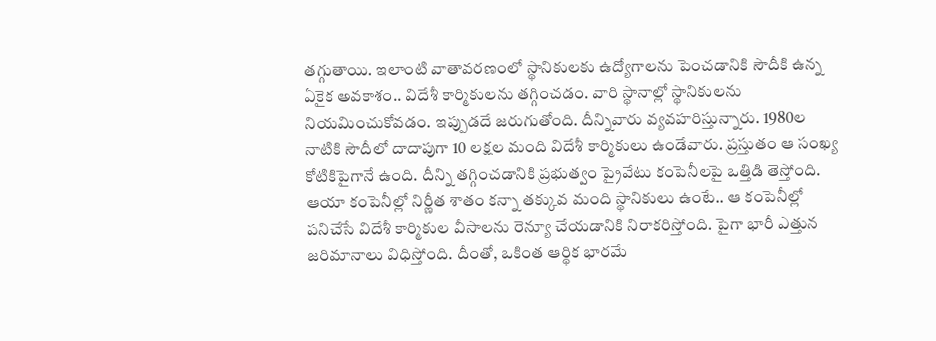తగ్గుతాయి. ఇలాంటి వాతావరణంలో స్థానికులకు ఉద్యోగాలను పెంచడానికి సౌదీకి ఉన్న ఏకైక అవకాశం.. విదేశీ కార్మికులను తగ్గించడం. వారి స్థానాల్లో స్థానికులను నియమించుకోవడం. ఇప్పుడదే జరుగుతోంది. దీన్నివారు వ్యవహరిస్తున్నారు. 1980ల నాటికి సౌదీలో దాదాపుగా 10 లక్షల మంది విదేశీ కార్మికులు ఉండేవారు. ప్రస్తుతం ఆ సంఖ్య కోటికిపైగానే ఉంది. దీన్ని తగ్గించడానికి ప్రభుత్వం ప్రైవేటు కంపెనీలపై ఒత్తిడి తెస్తోంది. ఆయా కంపెనీల్లో నిర్ణీత శాతం కన్నా తక్కువ మంది స్థానికులు ఉంటే.. ఆ కంపెనీల్లో పనిచేసే విదేశీ కార్మికుల వీసాలను రెన్యూ చేయడానికి నిరాకరిస్తోంది. పైగా భారీ ఎత్తున జరిమానాలు విధిస్తోంది. దీంతో, ఒకింత ఆర్థిక భారమే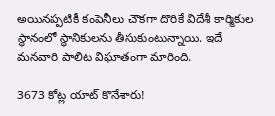అయినప్పటికీ కంపెనీలు చౌకగా దొరికే విదేశీ కార్మికుల స్థానంలో స్థానికులను తీసుకుంటున్నాయి. ఇదే మనవారి పాలిట విఘాతంగా మారింది.

3673 కోట్ల యాట్‌ కొనేశారు!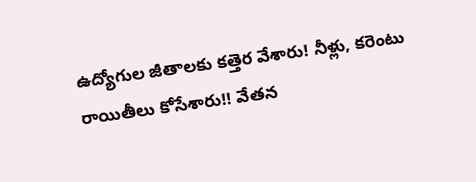ఉద్యోగుల జీతాలకు కత్తెర వేశారు! నీళ్లు, కరెంటు రాయితీలు కోసేశారు!! వేతన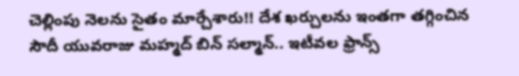చెల్లింపు నెలను సైతం మార్చేశారు!! దేశ ఖర్చులను ఇంతగా తగ్గించిన సౌదీ యువరాజు మహ్మద్‌ బిన్‌ సల్మాన్‌.. ఇటీవల ఫ్రాన్స్‌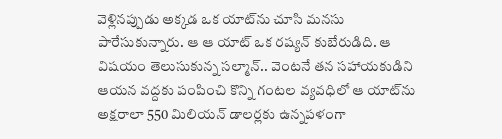వెళ్లినప్పుడు అక్కడ ఒక యాట్‌ను చూసి మనసు పారేసుకున్నారు. ఆ ఆ యాట్‌ ఒక రష్యన్‌ కుబేరుడిది. ఆ విషయం తెలుసుకున్న సల్మాన్‌.. వెంటనే తన సహాయకుడిని ఆయన వద్దకు పంపించి కొన్ని గంటల వ్యవధిలో ఆ యాట్‌ను అక్షరాలా 550 మిలియన్‌ డాలర్లకు ఉన్నపళంగా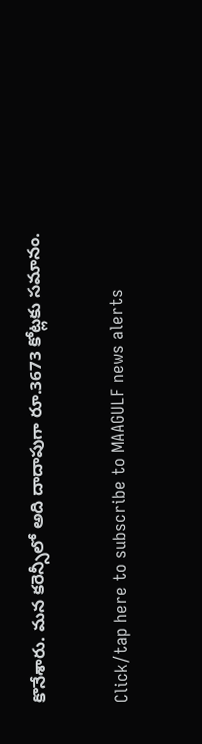కొనేశారు. మన కరెన్సీలో అది దాదాపుగా రూ.3673 కోట్లకు సమానం.

Click/tap here to subscribe to MAAGULF news alerts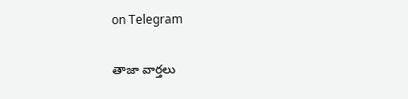on Telegram

తాజా వార్తలు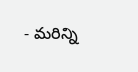- మరిన్ని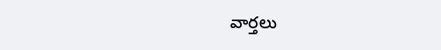వార్తలు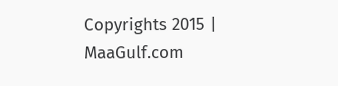Copyrights 2015 | MaaGulf.com